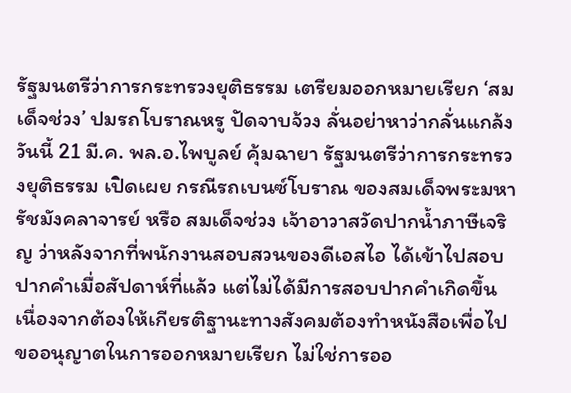รัฐมนตรีว่าการกระทรวงยุติธรรม เตรียมออกหมายเรียก ‘สมเด็จช่วง’ ปมรถโบราณหรู ปัดจาบจ้วง ลั่นอย่าหาว่ากลั่นแกล้ง
วันนี้ 21 มี.ค. พล.อ.ไพบูลย์ คุ้มฉายา รัฐมนตรีว่าการกระทรวงยุติธรรม เปิดเผย กรณีรถเบนซ์โบราณ ของสมเด็จพระมหารัชมังคลาจารย์ หรือ สมเด็จช่วง เจ้าอาวาสวัดปากน้ำภาษีเจริญ ว่าหลังจากที่พนักงานสอบสวนของดีเอสไอ ได้เข้าไปสอบปากคำเมื่อสัปดาห์ที่แล้ว แต่ไม่ได้มีการสอบปากคำเกิดขึ้น เนื่องจากต้องให้เกียรติฐานะทางสังคมต้องทำหนังสือเพื่อไปขออนุญาตในการออกหมายเรียก ไม่ใช่การออ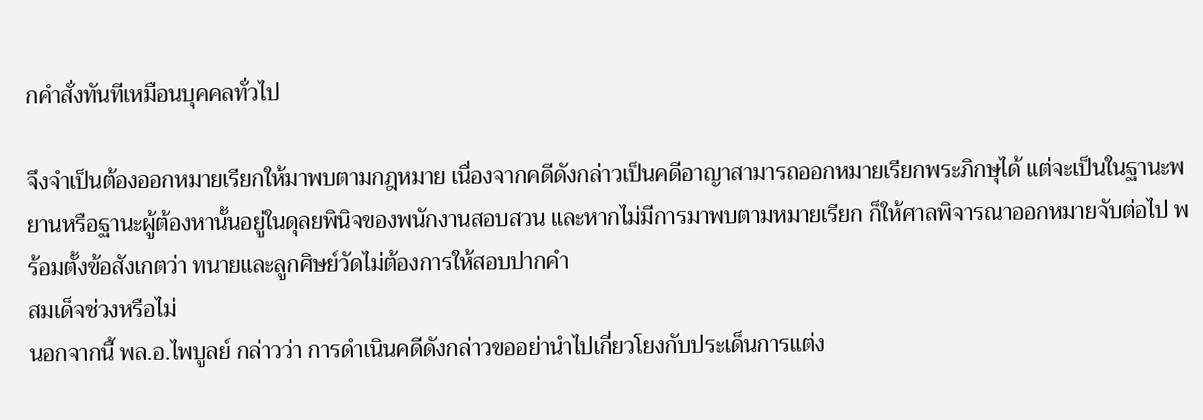กคำสั่งทันทีเหมือนบุคคลทั่วไป

จึงจำเป็นต้องออกหมายเรียกให้มาพบตามกฎหมาย เนื่องจากคดีดังกล่าวเป็นคดีอาญาสามารถออกหมายเรียกพระภิกษุได้ แต่จะเป็นในฐานะพยานหรือฐานะผู้ต้องหานั้นอยู่ในดุลยพินิจของพนักงานสอบสวน และหากไม่มีการมาพบตามหมายเรียก ก็ให้ศาลพิจารณาออกหมายจับต่อไป พร้อมตั้งข้อสังเกตว่า ทนายและลูกศิษย์วัดไม่ต้องการให้สอบปากคำ
สมเด็จช่วงหรือไม่
นอกจากนี้ พล.อ.ไพบูลย์ กล่าวว่า การดำเนินคดีดังกล่าวขออย่านำไปเกี่ยวโยงกับประเด็นการแต่ง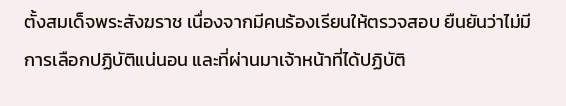ตั้งสมเด็จพระสังฆราช เนื่องจากมีคนร้องเรียนให้ตรวจสอบ ยืนยันว่าไม่มีการเลือกปฏิบัติแน่นอน และที่ผ่านมาเจ้าหน้าที่ได้ปฏิบัติ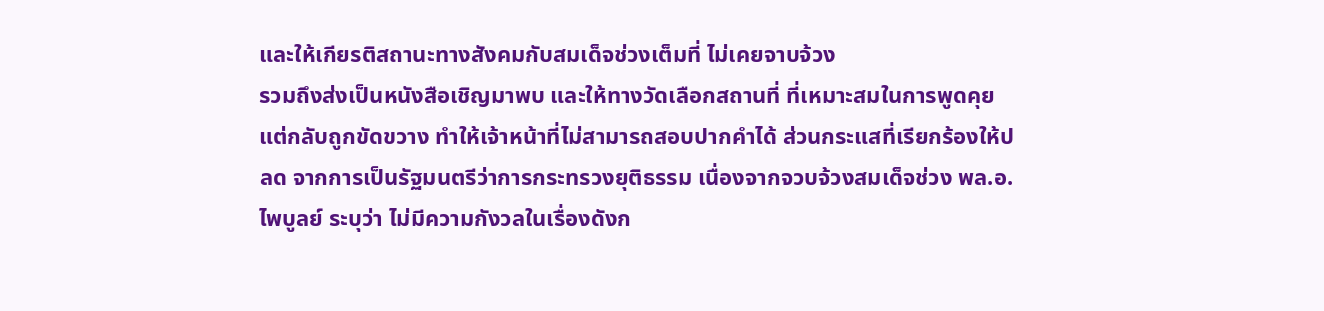และให้เกียรติสถานะทางสังคมกับสมเด็จช่วงเต็มที่ ไม่เคยจาบจ้วง
รวมถึงส่งเป็นหนังสือเชิญมาพบ และให้ทางวัดเลือกสถานที่ ที่เหมาะสมในการพูดคุย แต่กลับถูกขัดขวาง ทำให้เจ้าหน้าที่ไม่สามารถสอบปากคำได้ ส่วนกระแสที่เรียกร้องให้ปลด จากการเป็นรัฐมนตรีว่าการกระทรวงยุติธรรม เนื่องจากจวบจ้วงสมเด็จช่วง พล.อ.ไพบูลย์ ระบุว่า ไม่มีความกังวลในเรื่องดังก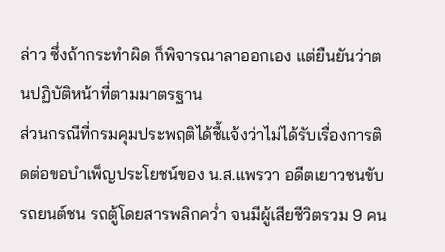ล่าว ซึ่งถ้ากระทำผิด ก็พิจารณาลาออกเอง แต่ยืนยันว่าตนปฏิบัติหน้าที่ตามมาตรฐาน
ส่วนกรณีที่กรมคุมประพฤติได้ชี้แจ้งว่าไม่ได้รับเรื่องการติดต่อขอบำเพ็ญประโยชน์ของ น.ส.แพรวา อดีตเยาวชนขับรถยนต์ชน รถตู้โดยสารพลิกคว่ำ จนมีผู้เสียชีวิตรวม 9 คน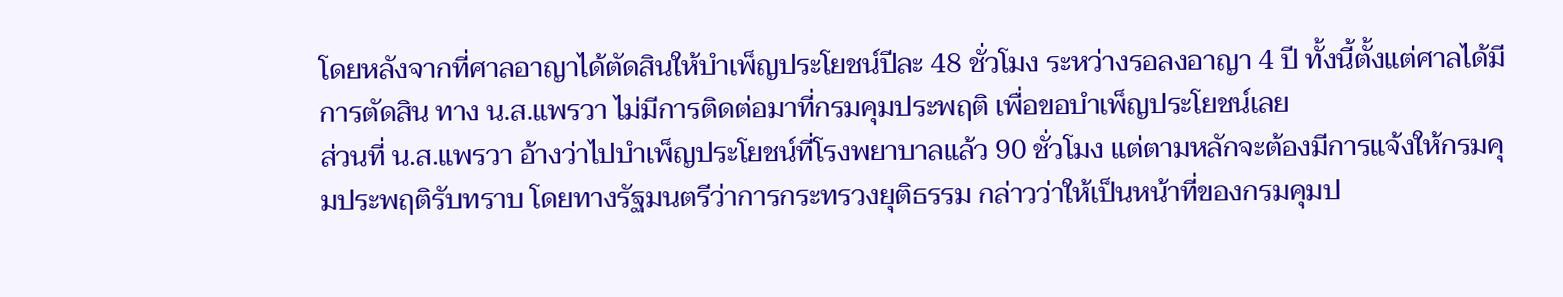โดยหลังจากที่ศาลอาญาได้ตัดสินให้บำเพ็ญประโยชน์ปีละ 48 ชั่วโมง ระหว่างรอลงอาญา 4 ปี ทั้งนี้ตั้งแต่ศาลได้มีการตัดสิน ทาง น.ส.แพรวา ไม่มีการติดต่อมาที่กรมคุมประพฤติ เพื่อขอบำเพ็ญประโยชน์เลย
ส่วนที่ น.ส.แพรวา อ้างว่าไปบำเพ็ญประโยชน์ที่โรงพยาบาลแล้ว 90 ชั่วโมง แต่ตามหลักจะต้องมีการแจ้งให้กรมคุมประพฤติรับทราบ โดยทางรัฐมนตรีว่าการกระทรวงยุติธรรม กล่าวว่าให้เป็นหน้าที่ของกรมคุมป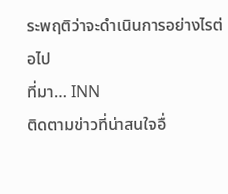ระพฤติว่าจะดำเนินการอย่างไรต่อไป
ที่มา… INN
ติดตามข่าวที่น่าสนใจอื่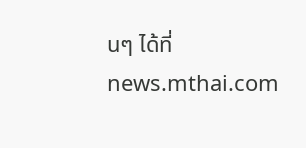นๆ ได้ที่ news.mthai.com